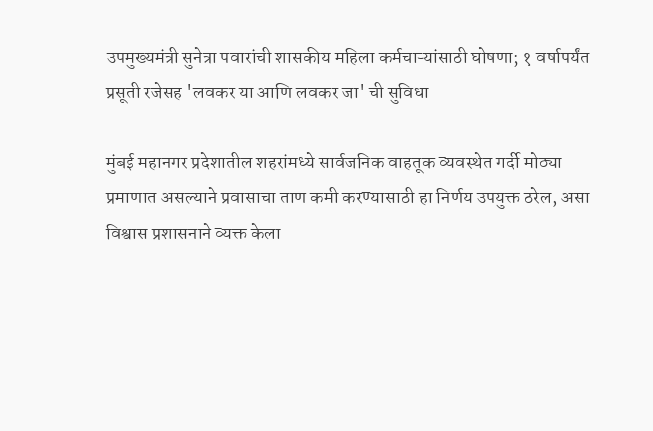उपमुख्यमंत्री सुनेत्रा पवारांची शासकीय महिला कर्मचाऱ्यांसाठी घोषणा; १ वर्षापर्यंत प्रसूती रजेसह 'लवकर या आणि लवकर जा' ची सुविधा

मुंबई महानगर प्रदेशातील शहरांमध्ये सार्वजनिक वाहतूक व्यवस्थेत गर्दी मोठ्या प्रमाणात असल्याने प्रवासाचा ताण कमी करण्यासाठी हा निर्णय उपयुक्त ठरेल, असा विश्वास प्रशासनाने व्यक्त केला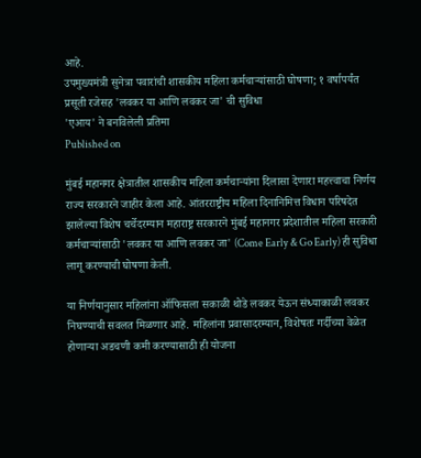आहे.
उपमुख्यमंत्री सुनेत्रा पवारांची शासकीय महिला कर्मचाऱ्यांसाठी घोषणा; १ वर्षापर्यंत प्रसूती रजेसह 'लवकर या आणि लवकर जा' ची सुविधा
'एआय' ने बनविलेली प्रतिमा
Published on

मुंबई महानगर क्षेत्रातील शासकीय महिला कर्मचाऱ्यांना दिलासा देणारा महत्त्वाचा निर्णय राज्य सरकारने जाहीर केला आहे. आंतरराष्ट्रीय महिला दिनानिमित्त विधान परिषदेत झालेल्या विशेष चर्चेदरम्यान महाराष्ट्र सरकारने मुंबई महानगर प्रदेशातील महिला सरकारी कर्मचाऱ्यांसाठी 'लवकर या आणि लवकर जा' (Come Early & Go Early) ही सुविधा लागू करण्याची घोषणा केली.

या निर्णयानुसार महिलांना ऑफिसला सकाळी थोडे लवकर येऊन संध्याकाळी लवकर निघण्याची सवलत मिळणार आहे. महिलांना प्रवासादरम्यान, विशेषतः गर्दीच्या वेळेत होणाऱ्या अडचणी कमी करण्यासाठी ही योजना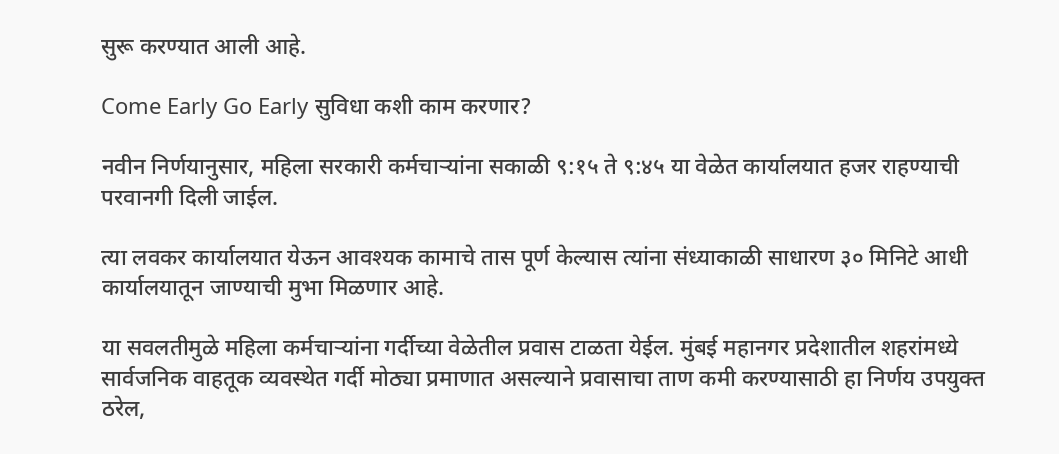सुरू करण्यात आली आहे.

Come Early Go Early सुविधा कशी काम करणार?

नवीन निर्णयानुसार, महिला सरकारी कर्मचाऱ्यांना सकाळी ९:१५ ते ९:४५ या वेळेत कार्यालयात हजर राहण्याची परवानगी दिली जाईल.

त्या लवकर कार्यालयात येऊन आवश्यक कामाचे तास पूर्ण केल्यास त्यांना संध्याकाळी साधारण ३० मिनिटे आधी कार्यालयातून जाण्याची मुभा मिळणार आहे.

या सवलतीमुळे महिला कर्मचाऱ्यांना गर्दीच्या वेळेतील प्रवास टाळता येईल. मुंबई महानगर प्रदेशातील शहरांमध्ये सार्वजनिक वाहतूक व्यवस्थेत गर्दी मोठ्या प्रमाणात असल्याने प्रवासाचा ताण कमी करण्यासाठी हा निर्णय उपयुक्त ठरेल,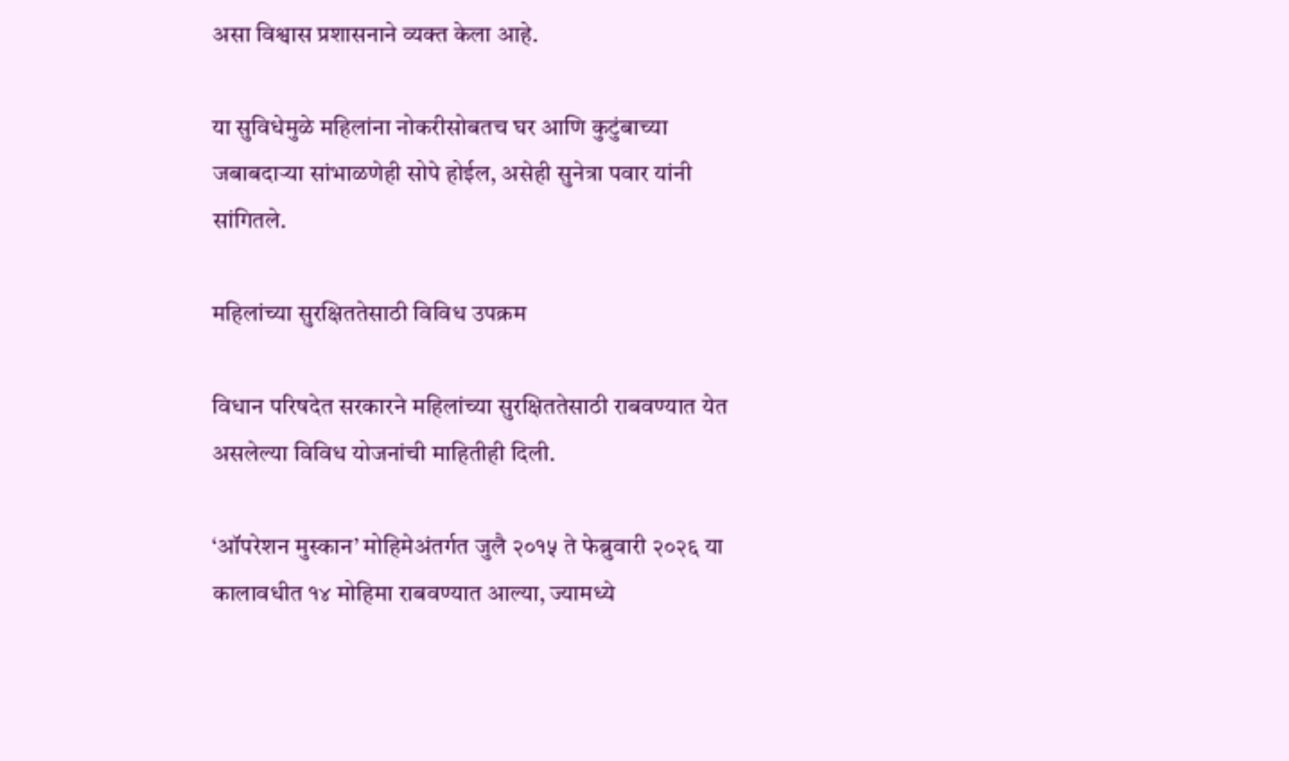असा विश्वास प्रशासनाने व्यक्त केला आहे.

या सुविधेमुळे महिलांना नोकरीसोबतच घर आणि कुटुंबाच्या जबाबदाऱ्या सांभाळणेही सोपे होईल, असेही सुनेत्रा पवार यांनी सांगितले.

महिलांच्या सुरक्षिततेसाठी विविध उपक्रम

विधान परिषदेत सरकारने महिलांच्या सुरक्षिततेसाठी राबवण्यात येत असलेल्या विविध योजनांची माहितीही दिली.

‘ऑपरेशन मुस्कान’ मोहिमेअंतर्गत जुलै २०१५ ते फेब्रुवारी २०२६ या कालावधीत १४ मोहिमा राबवण्यात आल्या, ज्यामध्ये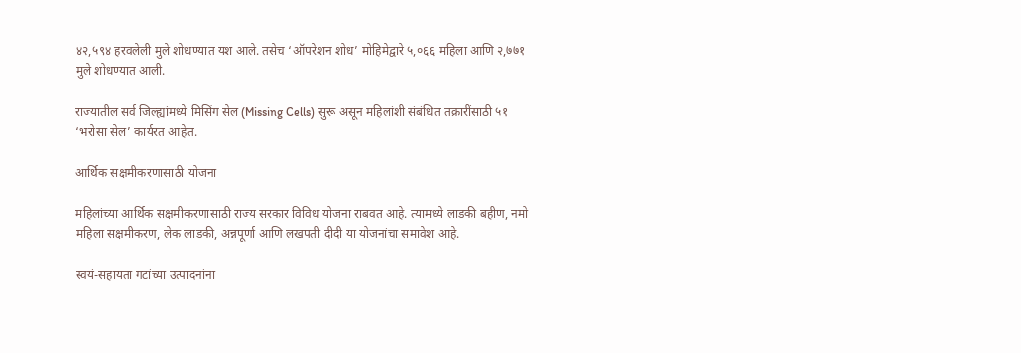४२,५९४ हरवलेली मुले शोधण्यात यश आले. तसेच ‘ऑपरेशन शोध’ मोहिमेद्वारे ५,०६६ महिला आणि २,७७१ मुले शोधण्यात आली.

राज्यातील सर्व जिल्ह्यांमध्ये मिसिंग सेल (Missing Cells) सुरू असून महिलांशी संबंधित तक्रारींसाठी ५१ ‘भरोसा सेल’ कार्यरत आहेत.

आर्थिक सक्षमीकरणासाठी योजना

महिलांच्या आर्थिक सक्षमीकरणासाठी राज्य सरकार विविध योजना राबवत आहे. त्यामध्ये लाडकी बहीण, नमो महिला सक्षमीकरण, लेक लाडकी, अन्नपूर्णा आणि लखपती दीदी या योजनांचा समावेश आहे.

स्वयं-सहायता गटांच्या उत्पादनांना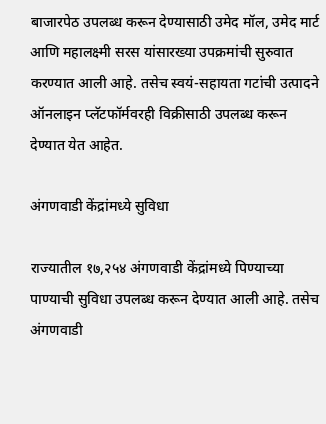बाजारपेठ उपलब्ध करून देण्यासाठी उमेद मॉल, उमेद मार्ट आणि महालक्ष्मी सरस यांसारख्या उपक्रमांची सुरुवात करण्यात आली आहे. तसेच स्वयं-सहायता गटांची उत्पादने ऑनलाइन प्लॅटफॉर्मवरही विक्रीसाठी उपलब्ध करून देण्यात येत आहेत.

अंगणवाडी केंद्रांमध्ये सुविधा

राज्यातील १७,२५४ अंगणवाडी केंद्रांमध्ये पिण्याच्या पाण्याची सुविधा उपलब्ध करून देण्यात आली आहे. तसेच अंगणवाडी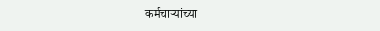कर्मचाऱ्यांच्या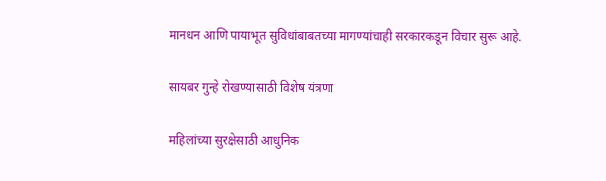मानधन आणि पायाभूत सुविधांबाबतच्या मागण्यांचाही सरकारकडून विचार सुरू आहे.

सायबर गुन्हे रोखण्यासाठी विशेष यंत्रणा

महिलांच्या सुरक्षेसाठी आधुनिक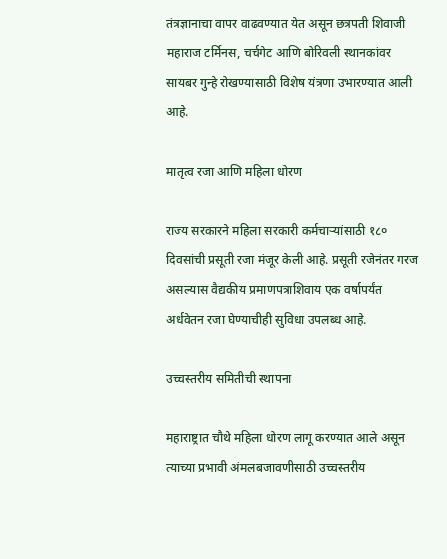तंत्रज्ञानाचा वापर वाढवण्यात येत असून छत्रपती शिवाजी महाराज टर्मिनस, चर्चगेट आणि बोरिवली स्थानकांवर सायबर गुन्हे रोखण्यासाठी विशेष यंत्रणा उभारण्यात आली आहे.

मातृत्व रजा आणि महिला धोरण

राज्य सरकारने महिला सरकारी कर्मचाऱ्यांसाठी १८० दिवसांची प्रसूती रजा मंजूर केली आहे. प्रसूती रजेनंतर गरज असल्यास वैद्यकीय प्रमाणपत्राशिवाय एक वर्षापर्यंत अर्धवेतन रजा घेण्याचीही सुविधा उपलब्ध आहे.

उच्चस्तरीय समितीची स्थापना

महाराष्ट्रात चौथे महिला धोरण लागू करण्यात आले असून त्याच्या प्रभावी अंमलबजावणीसाठी उच्चस्तरीय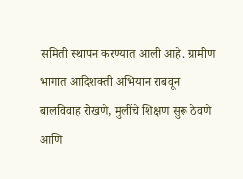समिती स्थापन करण्यात आली आहे. ग्रामीण भागात आदिशक्ती अभियान राबवून बालविवाह रोखणे, मुलींचे शिक्षण सुरू ठेवणे आणि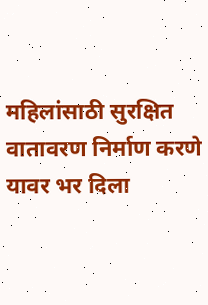महिलांसाठी सुरक्षित वातावरण निर्माण करणे यावर भर दिला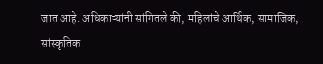जात आहे. अधिकाऱ्यांनी सांगितले की, महिलांचे आर्थिक, सामाजिक, सांस्कृतिक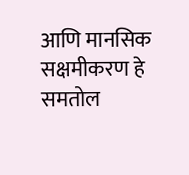आणि मानसिक सक्षमीकरण हे समतोल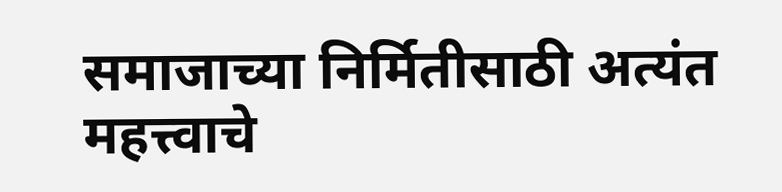समाजाच्या निर्मितीसाठी अत्यंत महत्त्वाचे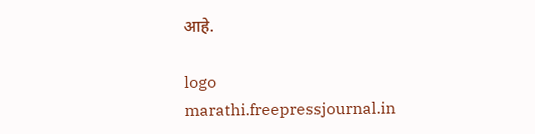आहे.

logo
marathi.freepressjournal.in